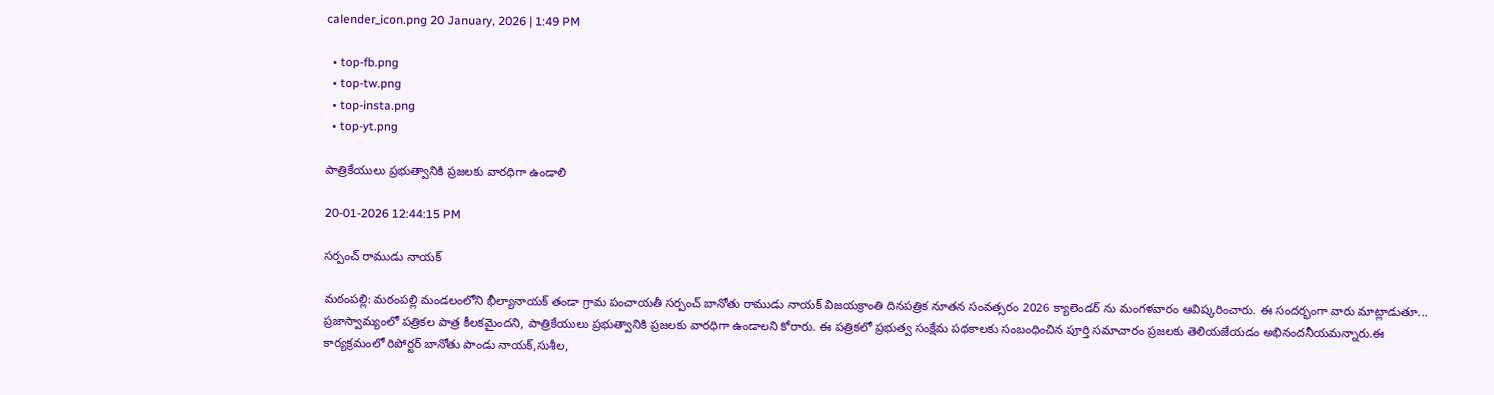calender_icon.png 20 January, 2026 | 1:49 PM

  • top-fb.png
  • top-tw.png
  • top-insta.png
  • top-yt.png

పాత్రికేయులు ప్రభుత్వానికి ప్రజలకు వారధిగా ఉండాలి

20-01-2026 12:44:15 PM

సర్పంచ్ రాముడు నాయక్

మఠంపల్లి: మఠంపల్లి మండలంలోని భీల్యానాయక్ తండా గ్రామ పంచాయతీ సర్పంచ్ బానోతు రాముడు నాయక్ విజయక్రాంతి దినపత్రిక నూతన సంవత్సరం 2026 క్యాలెండర్ ను మంగళవారం ఆవిష్కరించారు. ఈ సందర్భంగా వారు మాట్లాడుతూ... ప్రజాస్వామ్యంలో పత్రికల పాత్ర కీలకమైందని, పాత్రికేయులు ప్రభుత్వానికి ప్రజలకు వారధిగా ఉండాలని కోరారు. ఈ పత్రికలో ప్రభుత్వ సంక్షేమ పథకాలకు సంబంధించిన పూర్తి సమాచారం ప్రజలకు తెలియజేయడం అభినందనీయమన్నారు.ఈ కార్యక్రమంలో రిపోర్టర్ బానోతు పాండు నాయక్,సుశీల,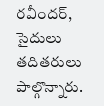రవీందర్, సైదులు తదితరులు పాల్గొన్నారు.